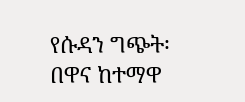የሱዳን ግጭት፡ በዋና ከተማዋ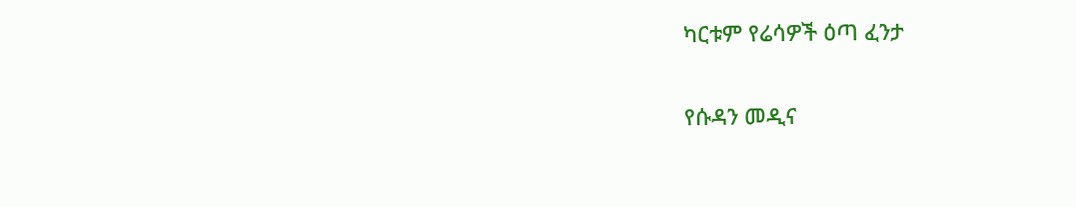ካርቱም የሬሳዎች ዕጣ ፈንታ

የሱዳን መዲና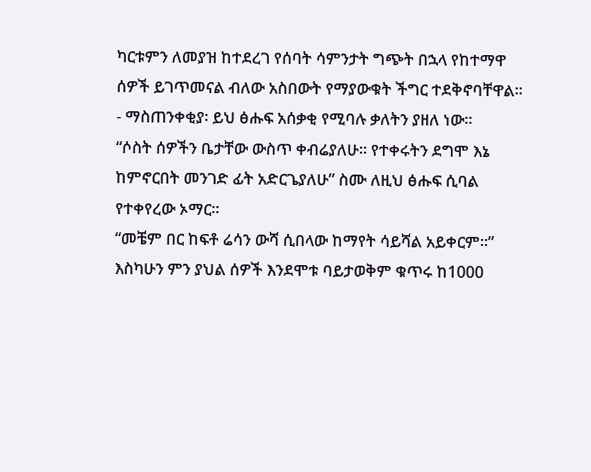ካርቱምን ለመያዝ ከተደረገ የሰባት ሳምንታት ግጭት በኋላ የከተማዋ ሰዎች ይገጥመናል ብለው አስበውት የማያውቁት ችግር ተደቅኖባቸዋል።
- ማስጠንቀቂያ፡ ይህ ፅሑፍ አሰቃቂ የሚባሉ ቃለትን ያዘለ ነው።
“ሶስት ሰዎችን ቤታቸው ውስጥ ቀብሬያለሁ። የተቀሩትን ደግሞ እኔ ከምኖርበት መንገድ ፊት አድርጌያለሁ” ስሙ ለዚህ ፅሑፍ ሲባል የተቀየረው ኦማር።
“መቼም በር ከፍቶ ሬሳን ውሻ ሲበላው ከማየት ሳይሻል አይቀርም።”
እስካሁን ምን ያህል ሰዎች እንደሞቱ ባይታወቅም ቁጥሩ ከ1000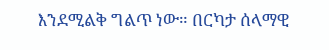እንደሚልቅ ግልጥ ነው። በርካታ ሰላማዊ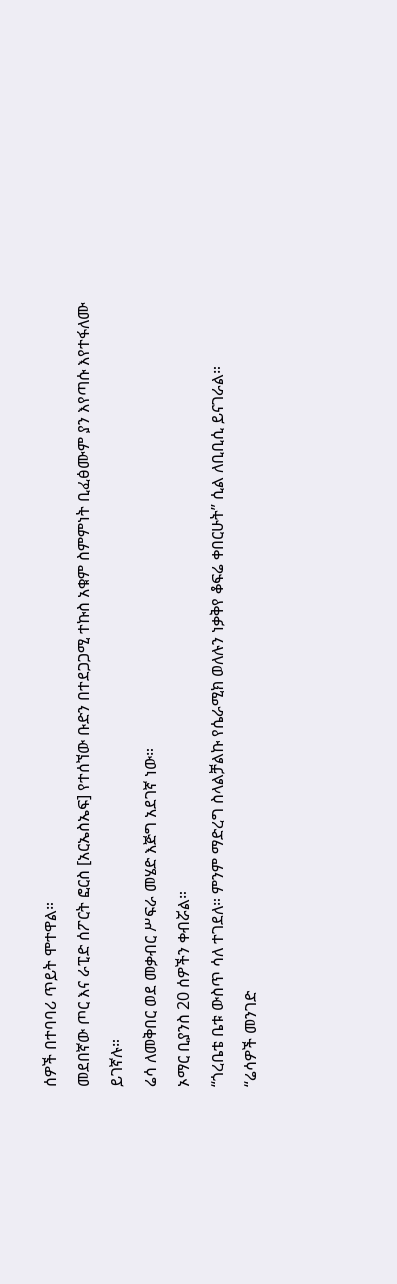ሰዎች በተባባሪ ጥይት ሞተዋል።
መደበኛው ጦር እና ራፒድ ሰፖርት ፎርስ [አርኤስኤፍ] የተሰኘው ቡድን በተደጋጋሚ ተኩስ አቁም ስምምነት ቢፈፅሙም ያን እየጣሱ እየተፋለሙ ይገኛሉ።
ሬሳ ለመቅበር ወደ መቃብር ሥፍራ መሄድ እጅግ አደገኛ ነው።
ኦማር ቢያንስ 20 ሰዎችን ቀብሯል።
“ጎረቤቴ ቤቱ ውስጥ ሳለ ተገደለ። ምንም ማድረግ ስላልቻልኩ የሴራሚክ ወለሉን ነቃቅየ ቆፍሬ ቀበርሁት” ሲል ለቢቢሲ ይናገራል።
“ሬሳዎች መንገድ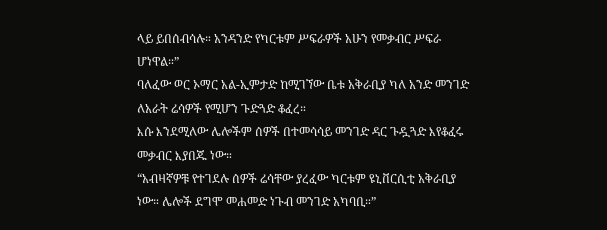ላይ ይበሰብሳሉ። አንዳንድ የካርቱም ሥፍራዎች አሁን የመቃብር ሥፍራ ሆነዋል።”
ባለፈው ወር ኦማር አል-ኢምታድ ከሚገኘው ቤቱ አቅራቢያ ካለ አንድ መንገድ ለአራት ሬሳዎች የሚሆን ጉድጓድ ቆፈረ።
እሱ እንደሚለው ሌሎችም ሰዎች በተመሳሳይ መንገድ ዳር ጉዷጓድ እየቆፈሩ መቃብር እያበጁ ነው።
“አብዛኛዎቹ የተገደሉ ሰዎች ሬሳቸው ያረፈው ካርቱም ዩኒቨርሲቲ አቅራቢያ ነው። ሌሎች ደግሞ መሐመድ ነጉብ መንገድ አካባቢ።”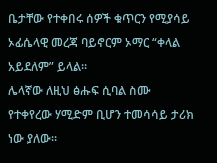ቤታቸው የተቀበሩ ሰዎች ቁጥርን የሚያሳይ ኦፊሴላዊ መረጃ ባይኖርም ኦማር “ቀላል አይደለም” ይላል።
ሌላኛው ለዚህ ፅሑፍ ሲባል ስሙ የተቀየረው ሃሚድም ቢሆን ተመሳሳይ ታሪክ ነው ያለው።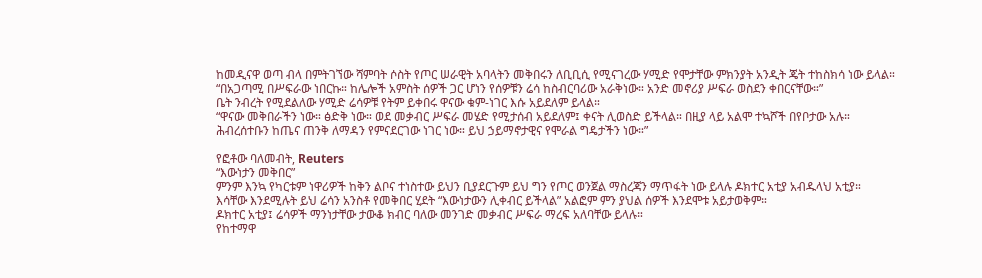ከመዲናዋ ወጣ ብላ በምትገኘው ሻምባት ሶስት የጦር ሠራዊት አባላትን መቅበሩን ለቢቢሲ የሚናገረው ሃሚድ የሞታቸው ምክንያት አንዲት ጄት ተከስክሳ ነው ይላል።
“በአጋጣሚ በሥፍራው ነበርኩ። ከሌሎች አምስት ሰዎች ጋር ሆነን የሰዎቹን ሬሳ ከስብርባሪው አራቅነው። አንድ መኖሪያ ሥፍራ ወስደን ቀበርናቸው።”
ቤት ንብረት የሚደልለው ሃሚድ ሬሳዎቹ የትም ይቀበሩ ዋናው ቁም-ነገር እሱ አይደለም ይላል።
“ዋናው መቅበራችን ነው። ፅድቅ ነው። ወደ መቃብር ሥፍራ መሄድ የሚታሰብ አይደለም፤ ቀናት ሊወስድ ይችላል። በዚያ ላይ አልሞ ተኳሾች በየቦታው አሉ።
ሕብረሰተቡን ከጤና ጠንቅ ለማዳን የምናደርገው ነገር ነው። ይህ ኃይማኖታዊና የሞራል ግዴታችን ነው።”

የፎቶው ባለመብት, Reuters
“እውነታን መቅበር”
ምንም እንኳ የካርቱም ነዋሪዎች ከቅን ልቦና ተነስተው ይህን ቢያደርጉም ይህ ግን የጦር ወንጀል ማስረጃን ማጥፋት ነው ይላሉ ዶክተር አቲያ አብዱላህ አቲያ።
እሳቸው እንደሚሉት ይህ ሬሳን አንስቶ የመቅበር ሂደት “እውነታውን ሊቀብር ይችላል” አልፎም ምን ያህል ሰዎች እንደሞቱ አይታወቅም።
ዶክተር አቲያ፤ ሬሳዎች ማንነታቸው ታውቆ ክብር ባለው መንገድ መቃብር ሥፍራ ማረፍ አለባቸው ይላሉ።
የከተማዋ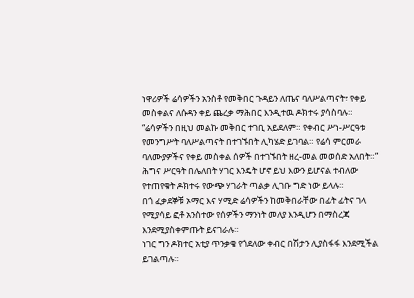ነዋሪዎች ሬሳዎችን አንስቶ የመቅበር ጉዳይን ለጤና ባለሥልጣናት፣ የቀይ መስቀልና ለሱዳን ቀይ ጨረቃ ማሕበር እንዲተዉ ዶክተሩ ያሳስባሉ።
“ሬሳዎችን በዚህ መልኩ መቅበር ተገቢ አይደለም። የቀብር ሥነ-ሥርዓቱ የመንግሥት ባለሥልጣናት በተገኙበት ሊካሄድ ይገባል። የሬሳ ምርመራ ባለሙያዎችና የቀይ መስቀል ሰዎች በተገኙበት ዘረ-መል መወሰድ አለበት።”
ሕግና ሥርዓት በሌለበት ሃገር እንዴት ሆኖ ይህ እውን ይሆናል ተብለው የተጠየቁት ዶክተሩ የውጭ ሃገራት ጣልቃ ሊገቡ ግድ ነው ይላሉ።
በጎ ፈቃደኞቹ ኦማር እና ሃሚድ ሬሳዎችን ከመቅበራቸው በፊት ፊትና ገላ የሚያሳይ ፎቶ አንስተው የሰዎችን ማንነት መለያ እንዲሆን በማስረጃ እንደሚያስቀምጡት ይናገራሉ።
ነገር ግን ዶክተር አቲያ ጥንቃቄ የጎደለው ቀብር በሽታን ሊያስፋፋ እንደሚችል ይገልጣሉ።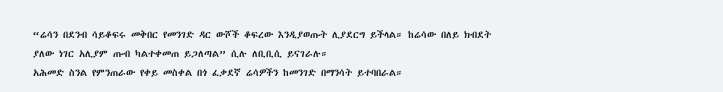“ሬሳን በደንብ ሳይቆፍሩ መቅበር የመንገድ ዳር ውሾች ቆፍረው እንዲያወጡት ሊያደርግ ይችላል። ከሬሳው በለይ ክብደት ያለው ነገር አሊያም ጡብ ካልተቀመጠ ይጋለጣል” ሲሉ ለቢቢሲ ይናገራሉ።
አሕመድ ስንል የምንጠራው የቀይ መስቀል በጎ ፈቃደኛ ሬሳዎችን ከመንገድ በማንሳት ይተባበራል።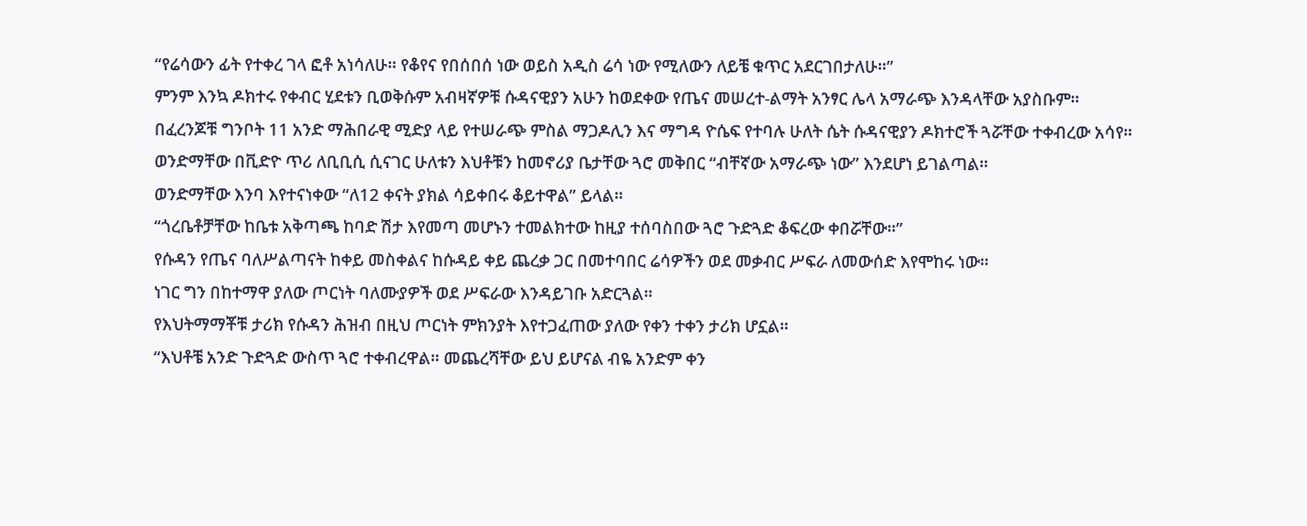“የሬሳውን ፊት የተቀረ ገላ ፎቶ አነሳለሁ። የቆየና የበሰበሰ ነው ወይስ አዲስ ሬሳ ነው የሚለውን ለይቼ ቁጥር አደርገበታለሁ።”
ምንም እንኳ ዶክተሩ የቀብር ሂደቱን ቢወቅሱም አብዛኛዎቹ ሱዳናዊያን አሁን ከወደቀው የጤና መሠረተ-ልማት አንፃር ሌላ አማራጭ እንዳላቸው አያስቡም።
በፈረንጆቹ ግንቦት 11 አንድ ማሕበራዊ ሚድያ ላይ የተሠራጭ ምስል ማጋዶሊን እና ማግዳ ዮሴፍ የተባሉ ሁለት ሴት ሱዳናዊያን ዶክተሮች ጓሯቸው ተቀብረው አሳየ።
ወንድማቸው በቪድዮ ጥሪ ለቢቢሲ ሲናገር ሁለቱን እህቶቹን ከመኖሪያ ቤታቸው ጓሮ መቅበር “ብቸኛው አማራጭ ነው” እንደሆነ ይገልጣል።
ወንድማቸው እንባ እየተናነቀው “ለ12 ቀናት ያክል ሳይቀበሩ ቆይተዋል” ይላል።
“ጎረቤቶቻቸው ከቤቱ አቅጣጫ ከባድ ሽታ እየመጣ መሆኑን ተመልክተው ከዚያ ተሰባስበው ጓሮ ጉድጓድ ቆፍረው ቀበሯቸው።”
የሱዳን የጤና ባለሥልጣናት ከቀይ መስቀልና ከሱዳይ ቀይ ጨረቃ ጋር በመተባበር ሬሳዎችን ወደ መቃብር ሥፍራ ለመውሰድ እየሞከሩ ነው።
ነገር ግን በከተማዋ ያለው ጦርነት ባለሙያዎች ወደ ሥፍራው እንዳይገቡ አድርጓል።
የእህትማማቾቹ ታሪክ የሱዳን ሕዝብ በዚህ ጦርነት ምክንያት እየተጋፈጠው ያለው የቀን ተቀን ታሪክ ሆኗል።
“እህቶቼ አንድ ጉድጓድ ውስጥ ጓሮ ተቀብረዋል። መጨረሻቸው ይህ ይሆናል ብዬ አንድም ቀን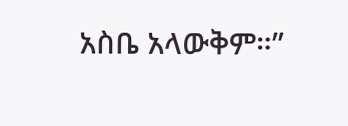አስቤ አላውቅም።”